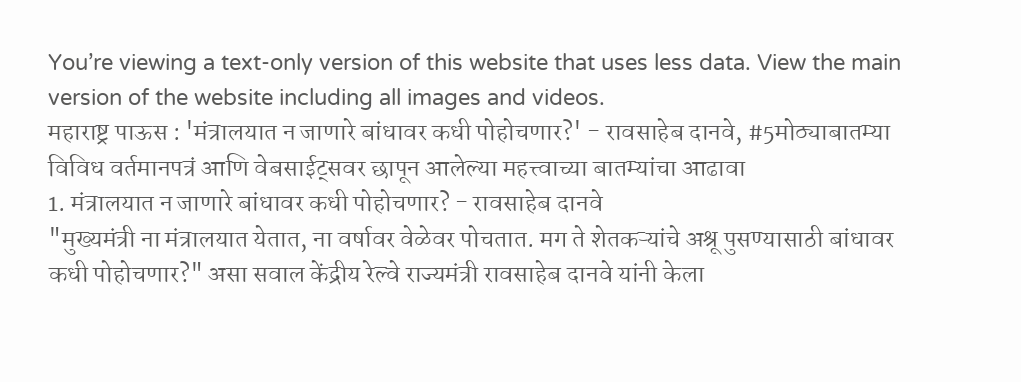You’re viewing a text-only version of this website that uses less data. View the main version of the website including all images and videos.
महाराष्ट्र पाऊस : 'मंत्रालयात न जाणारे बांधावर कधी पोहोचणार?' - रावसाहेब दानवे, #5मोठ्याबातम्या
विविध वर्तमानपत्रं आणि वेबसाईट्सवर छापून आलेल्या महत्त्वाच्या बातम्यांचा आढावा
1. मंत्रालयात न जाणारे बांधावर कधी पोहोचणार? - रावसाहेब दानवे
"मुख्यमंत्री ना मंत्रालयात येतात, ना वर्षावर वेळेवर पोचतात. मग ते शेतकऱ्यांचे अश्रू पुसण्यासाठी बांधावर कधी पोहोचणार?" असा सवाल केंद्रीय रेल्वे राज्यमंत्री रावसाहेब दानवे यांनी केला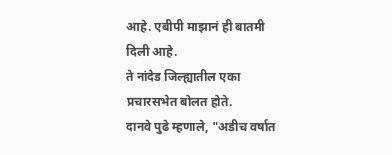आहे. एबीपी माझानं ही बातमी दिली आहे.
ते नांदेड जिल्ह्यातील एका प्रचारसभेत बोलत होते.
दानवे पुढे म्हणाले, "अडीच वर्षात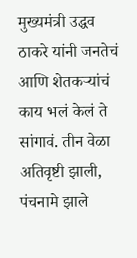मुख्यमंत्री उद्धव ठाकरे यांनी जनतेचं आणि शेतकऱ्यांचं काय भलं केलं ते सांगावं. तीन वेळा अतिवृष्टी झाली, पंचनामे झाले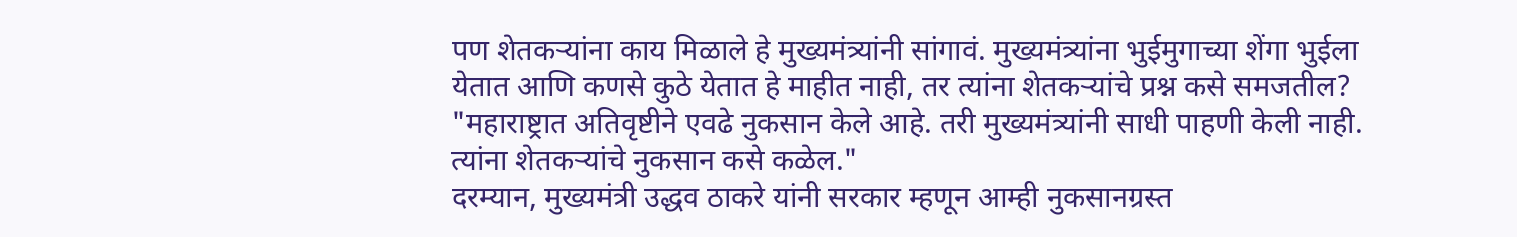पण शेतकऱ्यांना काय मिळाले हे मुख्यमंत्र्यांनी सांगावं. मुख्यमंत्र्यांना भुईमुगाच्या शेंगा भुईला येतात आणि कणसे कुठे येतात हे माहीत नाही, तर त्यांना शेतकऱ्यांचे प्रश्न कसे समजतील?
"महाराष्ट्रात अतिवृष्टीने एवढे नुकसान केले आहे. तरी मुख्यमंत्र्यांनी साधी पाहणी केली नाही. त्यांना शेतकऱ्यांचे नुकसान कसे कळेल."
दरम्यान, मुख्यमंत्री उद्धव ठाकरे यांनी सरकार म्हणून आम्ही नुकसानग्रस्त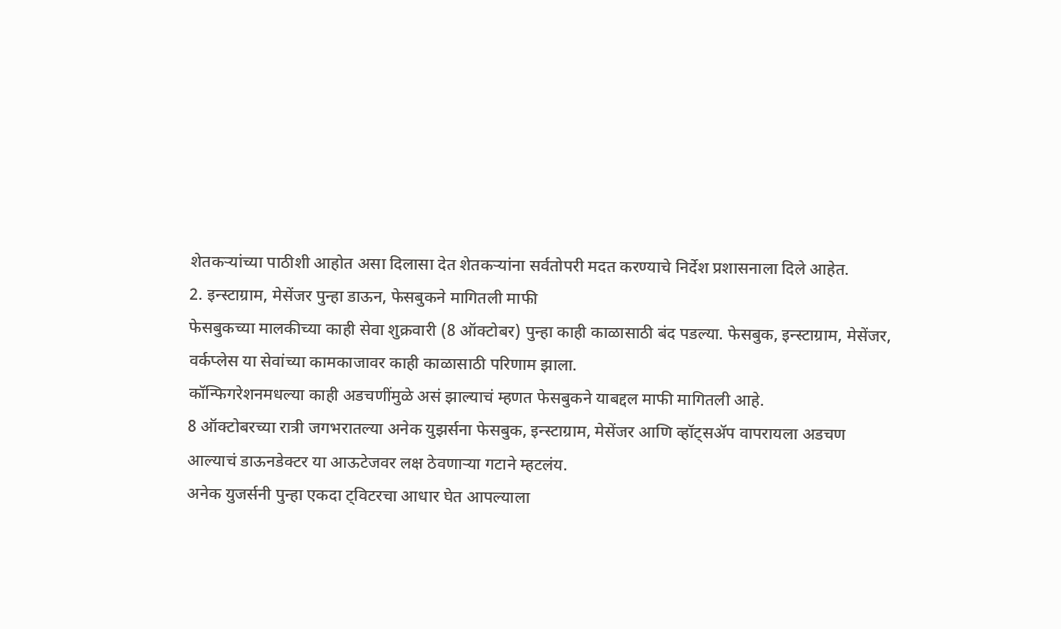शेतकऱ्यांच्या पाठीशी आहोत असा दिलासा देत शेतकऱ्यांना सर्वतोपरी मदत करण्याचे निर्देश प्रशासनाला दिले आहेत.
2. इन्स्टाग्राम, मेसेंजर पुन्हा डाऊन, फेसबुकने मागितली माफी
फेसबुकच्या मालकीच्या काही सेवा शुक्रवारी (8 ऑक्टोबर) पुन्हा काही काळासाठी बंद पडल्या. फेसबुक, इन्स्टाग्राम, मेसेंजर, वर्कप्लेस या सेवांच्या कामकाजावर काही काळासाठी परिणाम झाला.
कॉन्फिगरेशनमधल्या काही अडचणींमुळे असं झाल्याचं म्हणत फेसबुकने याबद्दल माफी मागितली आहे.
8 ऑक्टोबरच्या रात्री जगभरातल्या अनेक युझर्सना फेसबुक, इन्स्टाग्राम, मेसेंजर आणि व्हॉट्सॲप वापरायला अडचण आल्याचं डाऊनडेक्टर या आऊटेजवर लक्ष ठेवणाऱ्या गटाने म्हटलंय.
अनेक युजर्सनी पुन्हा एकदा ट्विटरचा आधार घेत आपल्याला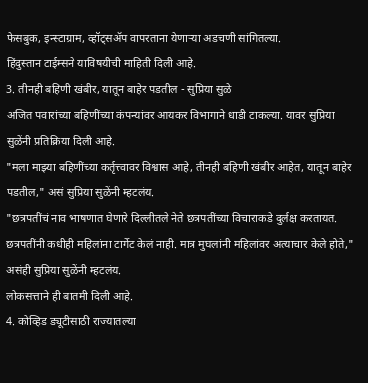फेसबुक, इन्स्टाग्राम, व्हॉट्सॲप वापरताना येणाऱ्या अडचणी सांगितल्या.
हिंदुस्तान टाईम्सने याविषयीची माहिती दिली आहे.
3. तीनही बहिणी खंबीर, यातून बाहेर पडतील - सुप्रिया सुळे
अजित पवारांच्या बहिणींच्या कंपन्यांवर आयकर विभागाने धाडी टाकल्या. यावर सुप्रिया सुळेंनी प्रतिक्रिया दिली आहे.
"मला माझ्या बहिणींच्या कर्तृत्त्वावर विश्वास आहे, तीनही बहिणी खंबीर आहेत, यातून बाहेर पडतील," असं सुप्रिया सुळेंनी म्हटलंय.
"छत्रपतींचं नाव भाषणात घेणारे दिल्लीतले नेते छत्रपतींच्या विचाराकडे दुर्लक्ष करतायत. छत्रपतींनी कधीही महिलांना टार्गेट केलं नाही. मात्र मुघलांनी महिलांवर अत्याचार केले होते," असंही सुप्रिया सुळेंनी म्हटलंय.
लोकसत्ताने ही बातमी दिली आहे.
4. कोव्हिड ड्यूटीसाठी राज्यातल्या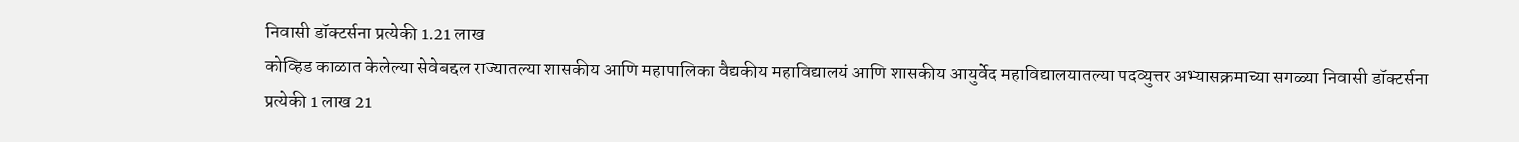निवासी डॉक्टर्सना प्रत्येकी 1.21 लाख
कोव्हिड काळात केलेल्या सेवेबद्दल राज्यातल्या शासकीय आणि महापालिका वैद्यकीय महाविद्यालयं आणि शासकीय आयुर्वेद महाविद्यालयातल्या पदव्युत्तर अभ्यासक्रमाच्या सगळ्या निवासी डॉक्टर्सना प्रत्येकी 1 लाख 21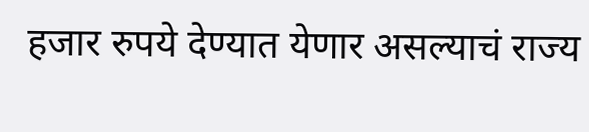हजार रुपये देण्यात येणार असल्याचं राज्य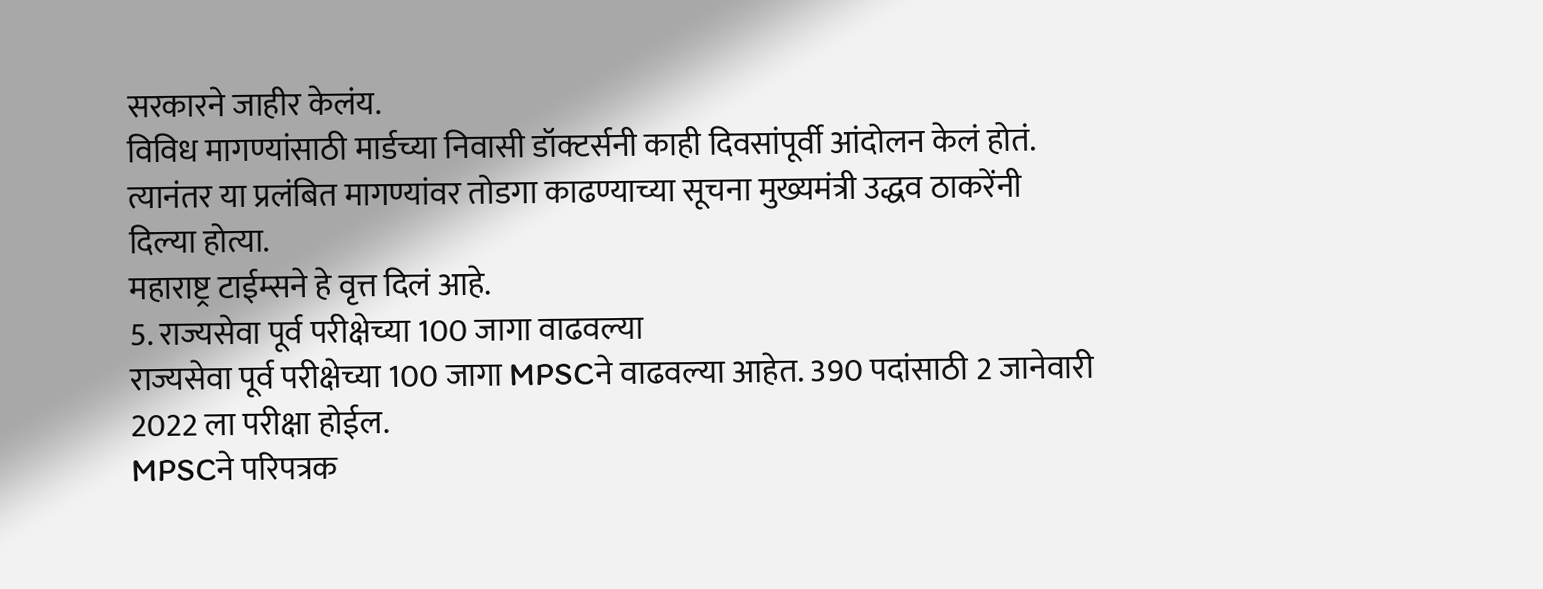सरकारने जाहीर केलंय.
विविध मागण्यांसाठी मार्डच्या निवासी डॉक्टर्सनी काही दिवसांपूर्वी आंदोलन केलं होतं. त्यानंतर या प्रलंबित मागण्यांवर तोडगा काढण्याच्या सूचना मुख्यमंत्री उद्धव ठाकरेंनी दिल्या होत्या.
महाराष्ट्र टाईम्सने हे वृत्त दिलं आहे.
5. राज्यसेवा पूर्व परीक्षेच्या 100 जागा वाढवल्या
राज्यसेवा पूर्व परीक्षेच्या 100 जागा MPSCने वाढवल्या आहेत. 390 पदांसाठी 2 जानेवारी 2022 ला परीक्षा होईल.
MPSCने परिपत्रक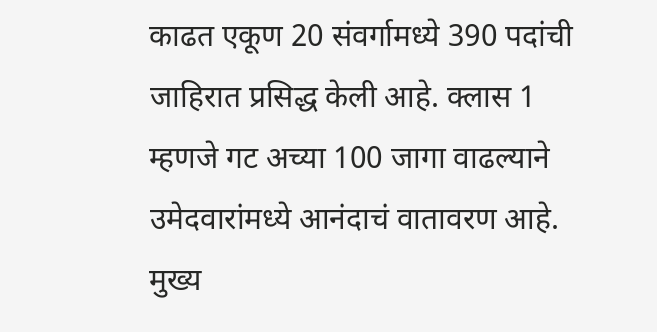काढत एकूण 20 संवर्गामध्ये 390 पदांची जाहिरात प्रसिद्ध केली आहे. क्लास 1 म्हणजे गट अच्या 100 जागा वाढल्याने उमेदवारांमध्ये आनंदाचं वातावरण आहे.
मुख्य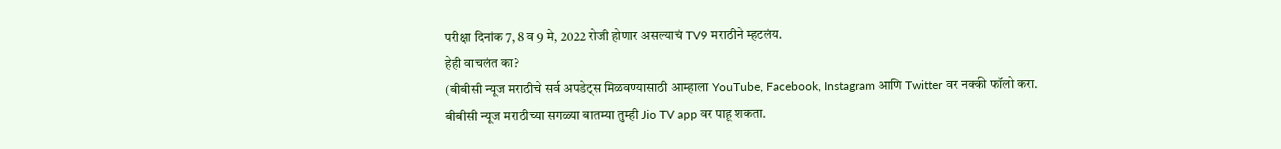परीक्षा दिनांक 7, 8 व 9 मे, 2022 रोजी होणार असल्याचं TV9 मराठीने म्हटलंय.
हेही वाचलंत का?
(बीबीसी न्यूज मराठीचे सर्व अपडेट्स मिळवण्यासाठी आम्हाला YouTube, Facebook, Instagram आणि Twitter वर नक्की फॉलो करा.
बीबीसी न्यूज मराठीच्या सगळ्या बातम्या तुम्ही Jio TV app वर पाहू शकता.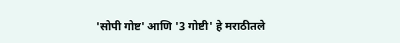'सोपी गोष्ट' आणि '3 गोष्टी' हे मराठीतले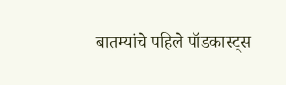बातम्यांचे पहिले पॉडकास्ट्स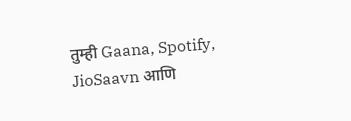तुम्ही Gaana, Spotify, JioSaavn आणि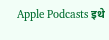Apple Podcasts इथे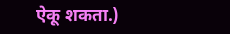ऐकू शकता.)